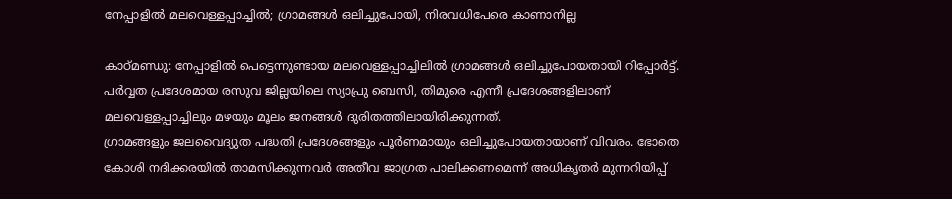നേപ്പാളിൽ മലവെള്ളപ്പാച്ചിൽ; ഗ്രാമങ്ങൾ ഒലിച്ചുപോയി, നിരവധിപേരെ കാണാനില്ല

കാഠ്മണ്ഡു: നേപ്പാളിൽ പെട്ടെന്നുണ്ടായ മലവെള്ളപ്പാച്ചിലിൽ ഗ്രാമങ്ങൾ ഒലിച്ചുപോയതായി റിപ്പോർട്ട്. പർവ്വത പ്രദേശമായ രസുവ ജില്ലയിലെ സ്യാപ്രു ബെസി, തിമുരെ എന്നീ പ്രദേശങ്ങളിലാണ് മലവെള്ളപ്പാച്ചിലും മഴയും മൂലം ജനങ്ങൾ ദുരിതത്തിലായിരിക്കുന്നത്.
ഗ്രാമങ്ങളും ജലവൈദ്യുത പദ്ധതി പ്രദേശങ്ങളും പൂർണമായും ഒലിച്ചുപോയതായാണ് വിവരം. ഭോതെ കോശി നദിക്കരയിൽ താമസിക്കുന്നവർ അതീവ ജാഗ്രത പാലിക്കണമെന്ന് അധികൃതർ മുന്നറിയിപ്പ്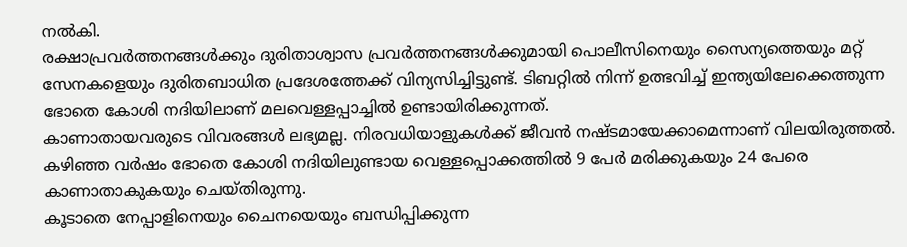നൽകി.
രക്ഷാപ്രവർത്തനങ്ങൾക്കും ദുരിതാശ്വാസ പ്രവർത്തനങ്ങൾക്കുമായി പൊലീസിനെയും സൈന്യത്തെയും മറ്റ് സേനകളെയും ദുരിതബാധിത പ്രദേശത്തേക്ക് വിന്യസിച്ചിട്ടുണ്ട്. ടിബറ്റിൽ നിന്ന് ഉത്ഭവിച്ച് ഇന്ത്യയിലേക്കെത്തുന്ന ഭോതെ കോശി നദിയിലാണ് മലവെള്ളപ്പാച്ചിൽ ഉണ്ടായിരിക്കുന്നത്.
കാണാതായവരുടെ വിവരങ്ങൾ ലഭ്യമല്ല. നിരവധിയാളുകൾക്ക് ജീവൻ നഷ്ടമായേക്കാമെന്നാണ് വിലയിരുത്തൽ. കഴിഞ്ഞ വർഷം ഭോതെ കോശി നദിയിലുണ്ടായ വെള്ളപ്പൊക്കത്തിൽ 9 പേർ മരിക്കുകയും 24 പേരെ കാണാതാകുകയും ചെയ്തിരുന്നു.
കൂടാതെ നേപ്പാളിനെയും ചൈനയെയും ബന്ധിപ്പിക്കുന്ന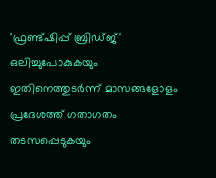'ഫ്രണ്ട്ഷിപ്പ് ബ്രിഡ്ജ്' ഒലിച്ചുപോകുകയും ഇതിനെത്തുടർന്ന് മാസങ്ങളോളം പ്രദേശത്ത് ഗതാഗതം തടസപ്പെടുകയും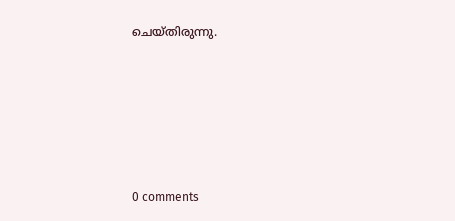ചെയ്തിരുന്നു.










0 comments